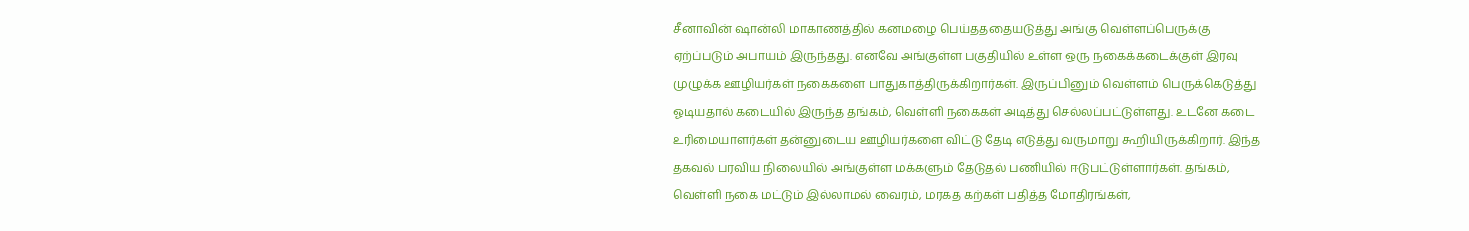சீனாவின் ஷான்லி மாகாணத்தில் கனமழை பெய்தததையடுத்து அங்கு வெள்ளப்பெருக்கு ஏற்ப்படும் அபாயம் இருந்தது. எனவே அங்குள்ள பகுதியில் உள்ள ஒரு நகைக்கடைக்குள் இரவு முழுக்க ஊழியர்கள் நகைகளை பாதுகாத்திருக்கிறார்கள். இருப்பினும் வெள்ளம் பெருக்கெடுத்து ஓடியதால் கடையில் இருந்த தங்கம், வெள்ளி நகைகள் அடித்து செல்லப்பட்டுள்ளது. உடனே கடை உரிமையாளர்கள் தன்னுடைய ஊழியர்களை விட்டு தேடி எடுத்து வருமாறு கூறியிருக்கிறார். இந்த தகவல் பரவிய நிலையில் அங்குள்ள மக்களும் தேடுதல் பணியில் ஈடுபட்டுள்ளார்கள். தங்கம், வெள்ளி நகை மட்டும் இல்லாமல் வைரம், மரகத கற்கள் பதித்த மோதிரங்கள்,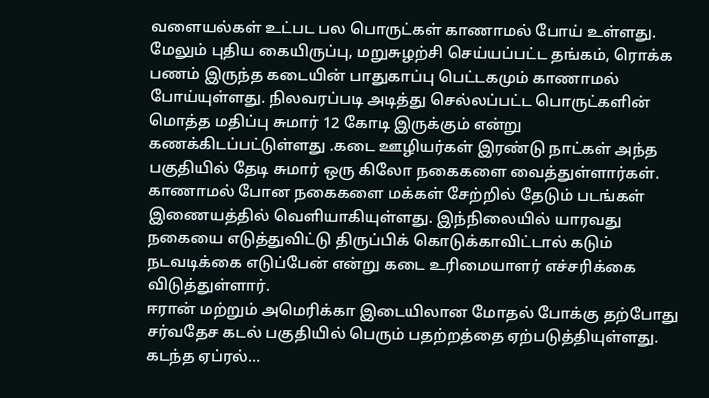வளையல்கள் உட்பட பல பொருட்கள் காணாமல் போய் உள்ளது.
மேலும் புதிய கையிருப்பு, மறுசுழற்சி செய்யப்பட்ட தங்கம், ரொக்க பணம் இருந்த கடையின் பாதுகாப்பு பெட்டகமும் காணாமல் போய்யுள்ளது. நிலவரப்படி அடித்து செல்லப்பட்ட பொருட்களின் மொத்த மதிப்பு சுமார் 12 கோடி இருக்கும் என்று கணக்கிடப்பட்டுள்ளது .கடை ஊழியர்கள் இரண்டு நாட்கள் அந்த பகுதியில் தேடி சுமார் ஒரு கிலோ நகைகளை வைத்துள்ளார்கள். காணாமல் போன நகைகளை மக்கள் சேற்றில் தேடும் படங்கள் இணையத்தில் வெளியாகியுள்ளது. இந்நிலையில் யாரவது நகையை எடுத்துவிட்டு திருப்பிக் கொடுக்காவிட்டால் கடும் நடவடிக்கை எடுப்பேன் என்று கடை உரிமையாளர் எச்சரிக்கை விடுத்துள்ளார்.
ஈரான் மற்றும் அமெரிக்கா இடையிலான மோதல் போக்கு தற்போது சர்வதேச கடல் பகுதியில் பெரும் பதற்றத்தை ஏற்படுத்தியுள்ளது. கடந்த ஏப்ரல்…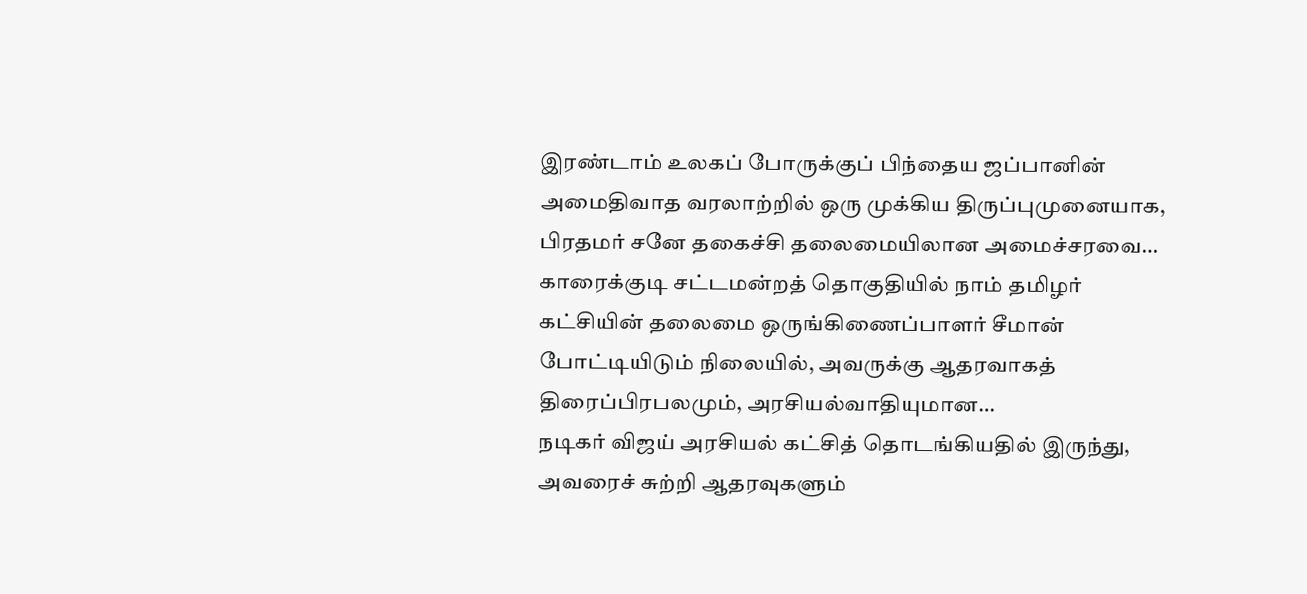இரண்டாம் உலகப் போருக்குப் பிந்தைய ஜப்பானின் அமைதிவாத வரலாற்றில் ஒரு முக்கிய திருப்புமுனையாக, பிரதமர் சனே தகைச்சி தலைமையிலான அமைச்சரவை…
காரைக்குடி சட்டமன்றத் தொகுதியில் நாம் தமிழர் கட்சியின் தலைமை ஒருங்கிணைப்பாளர் சீமான் போட்டியிடும் நிலையில், அவருக்கு ஆதரவாகத் திரைப்பிரபலமும், அரசியல்வாதியுமான…
நடிகர் விஜய் அரசியல் கட்சித் தொடங்கியதில் இருந்து, அவரைச் சுற்றி ஆதரவுகளும்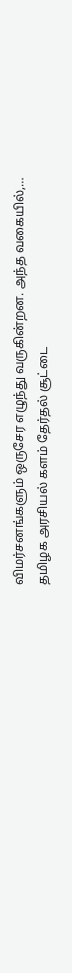விமர்சனங்களும் ஒருசேர எழுந்து வருகின்றன. அந்த வகையில்,…
தமிழக அரசியல் களம் தேர்தல் சூட்டை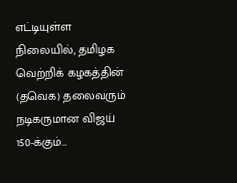எட்டியுள்ள நிலையில், தமிழக வெற்றிக் கழகத்தின் (தவெக) தலைவரும் நடிகருமான விஜய் 150-க்கும்…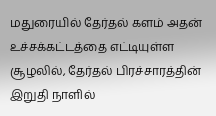மதுரையில் தேர்தல் களம் அதன் உச்சக்கட்டத்தை எட்டியுள்ள சூழலில், தேர்தல் பிரச்சாரத்தின் இறுதி நாளில்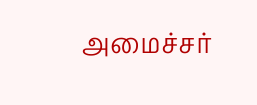அமைச்சர்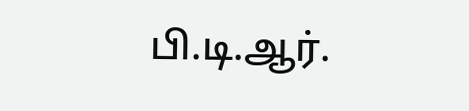பி.டி.ஆர்.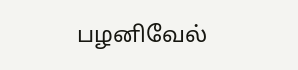பழனிவேல்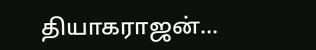தியாகராஜன்…